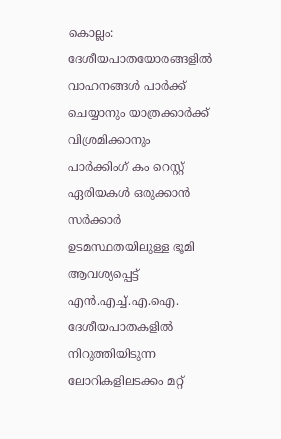കൊല്ലം: ദേശീയപാതയോരങ്ങളിൽ വാഹനങ്ങൾ പാർക്ക് ചെയ്യാനും യാത്രക്കാർക്ക് വിശ്രമിക്കാനും പാർക്കിംഗ് കം റെസ്റ്റ് ഏരിയകൾ ഒരുക്കാൻ സർക്കാർ ഉടമസ്ഥതയിലുള്ള ഭൂമി ആവശ്യപ്പെട്ട് എൻ.എച്ച്.എ.ഐ. ദേശീയപാതകളിൽ നിറുത്തിയിടുന്ന ലോറികളിലടക്കം മറ്റ്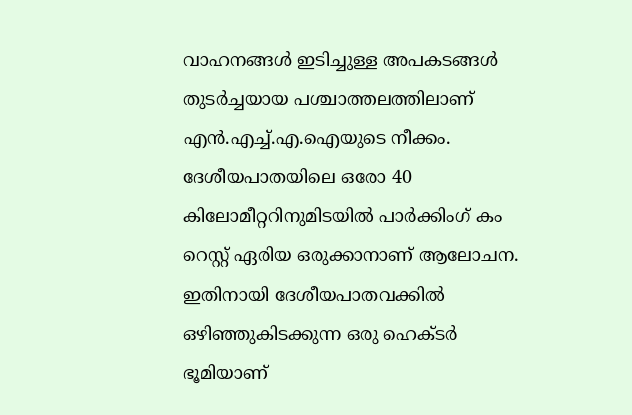വാഹനങ്ങൾ ഇടിച്ചുള്ള അപകടങ്ങൾ തുടർച്ചയായ പശ്ചാത്തലത്തിലാണ് എൻ.എച്ച്.എ.ഐയുടെ നീക്കം.
ദേശീയപാതയിലെ ഒരോ 40 കിലോമീറ്ററിനുമിടയിൽ പാർക്കിംഗ് കം റെസ്റ്റ് ഏരിയ ഒരുക്കാനാണ് ആലോചന. ഇതിനായി ദേശീയപാതവക്കിൽ ഒഴിഞ്ഞുകിടക്കുന്ന ഒരു ഹെക്ടർ ഭൂമിയാണ്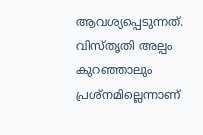ആവശ്യപ്പെടുന്നത്. വിസ്തൃതി അല്പം കുറഞ്ഞാലും പ്രശ്നമില്ലെന്നാണ്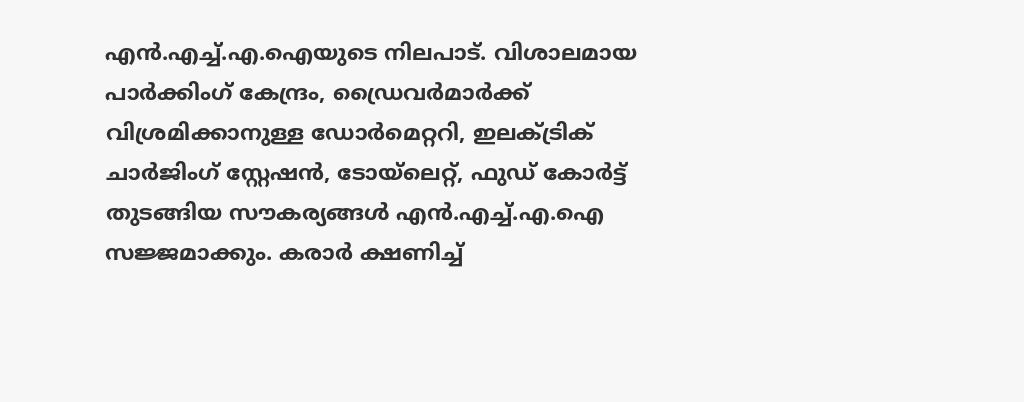എൻ.എച്ച്.എ.ഐയുടെ നിലപാട്. വിശാലമായ പാർക്കിംഗ് കേന്ദ്രം, ഡ്രൈവർമാർക്ക് വിശ്രമിക്കാനുള്ള ഡോർമെറ്ററി, ഇലക്ട്രിക് ചാർജിംഗ് സ്റ്റേഷൻ, ടോയ്ലെറ്റ്, ഫുഡ് കോർട്ട് തുടങ്ങിയ സൗകര്യങ്ങൾ എൻ.എച്ച്.എ.ഐ സജ്ജമാക്കും. കരാർ ക്ഷണിച്ച്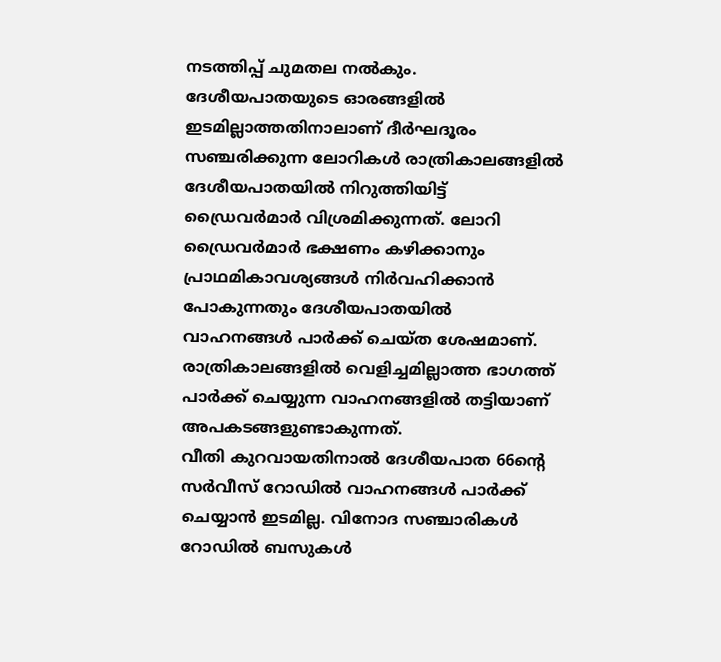നടത്തിപ്പ് ചുമതല നൽകും.
ദേശീയപാതയുടെ ഓരങ്ങളിൽ ഇടമില്ലാത്തതിനാലാണ് ദീർഘദൂരം സഞ്ചരിക്കുന്ന ലോറികൾ രാത്രികാലങ്ങളിൽ ദേശീയപാതയിൽ നിറുത്തിയിട്ട് ഡ്രൈവർമാർ വിശ്രമിക്കുന്നത്. ലോറി ഡ്രൈവർമാർ ഭക്ഷണം കഴിക്കാനും പ്രാഥമികാവശ്യങ്ങൾ നിർവഹിക്കാൻ പോകുന്നതും ദേശീയപാതയിൽ വാഹനങ്ങൾ പാർക്ക് ചെയ്ത ശേഷമാണ്. രാത്രികാലങ്ങളിൽ വെളിച്ചമില്ലാത്ത ഭാഗത്ത് പാർക്ക് ചെയ്യുന്ന വാഹനങ്ങളിൽ തട്ടിയാണ് അപകടങ്ങളുണ്ടാകുന്നത്.
വീതി കുറവായതിനാൽ ദേശീയപാത 66ന്റെ സർവീസ് റോഡിൽ വാഹനങ്ങൾ പാർക്ക് ചെയ്യാൻ ഇടമില്ല. വിനോദ സഞ്ചാരികൾ റോഡിൽ ബസുകൾ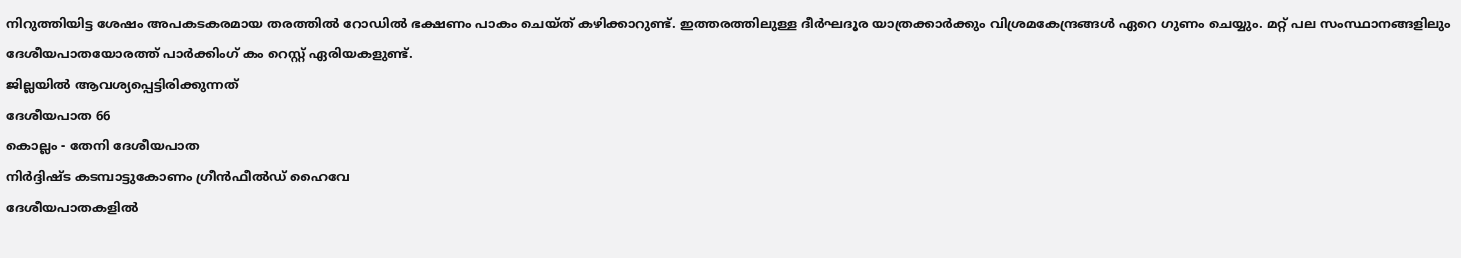നിറുത്തിയിട്ട ശേഷം അപകടകരമായ തരത്തിൽ റോഡിൽ ഭക്ഷണം പാകം ചെയ്ത് കഴിക്കാറുണ്ട്. ഇത്തരത്തിലുള്ള ദീർഘദൂര യാത്രക്കാർക്കും വിശ്രമകേന്ദ്രങ്ങൾ ഏറെ ഗുണം ചെയ്യും. മറ്റ് പല സംസ്ഥാനങ്ങളിലും ദേശീയപാതയോരത്ത് പാർക്കിംഗ് കം റെസ്റ്റ് ഏരിയകളുണ്ട്.
ജില്ലയിൽ ആവശ്യപ്പെട്ടിരിക്കുന്നത്
ദേശീയപാത 66
കൊല്ലം - തേനി ദേശീയപാത
നിർദ്ദിഷ്ട കടമ്പാട്ടുകോണം ഗ്രീൻഫീൽഡ് ഹൈവേ
ദേശീയപാതകളിൽ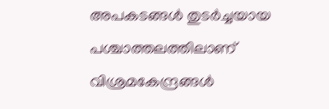അപകടങ്ങൾ തുടർച്ചയായ പശ്ചാത്തലത്തിലാണ് വിശ്രമകേന്ദ്രങ്ങൾ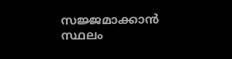സജ്ജമാക്കാൻ സ്ഥലം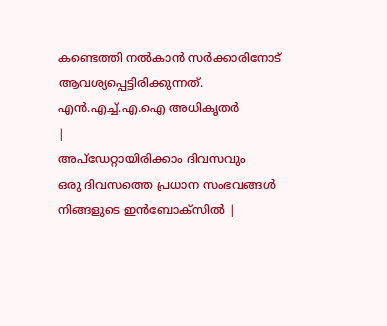കണ്ടെത്തി നൽകാൻ സർക്കാരിനോട് ആവശ്യപ്പെട്ടിരിക്കുന്നത്.
എൻ.എച്ച്.എ.ഐ അധികൃതർ
|
അപ്ഡേറ്റായിരിക്കാം ദിവസവും
ഒരു ദിവസത്തെ പ്രധാന സംഭവങ്ങൾ നിങ്ങളുടെ ഇൻബോക്സിൽ |